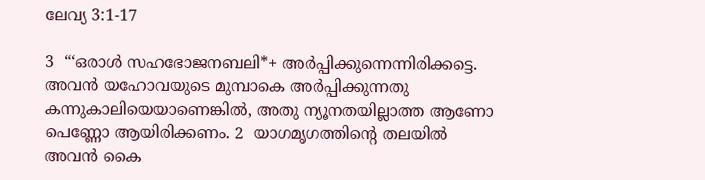ലേവ്യ 3:1-17

3  “‘ഒരാൾ സഹഭോജനബലി*+ അർപ്പിക്കുന്നെന്നിരിക്കട്ടെ. അവൻ യഹോവയുടെ മുമ്പാകെ അർപ്പിക്കുന്നതു കന്നുകാലിയെയാണെങ്കിൽ, അതു ന്യൂനതയില്ലാത്ത ആണോ പെണ്ണോ ആയിരിക്കണം. 2  യാഗമൃഗത്തിന്റെ തലയിൽ അവൻ കൈ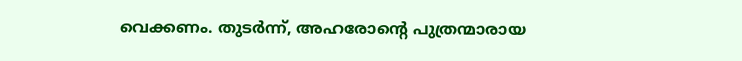വെക്കണം. തുടർന്ന്‌, അഹരോന്റെ പുത്രന്മാരായ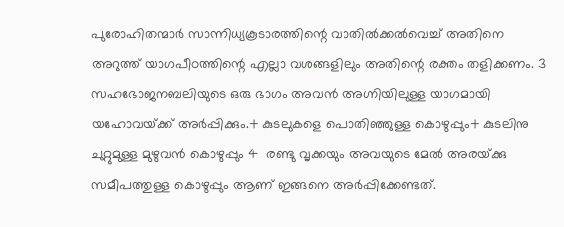പുരോഹിതന്മാർ സാന്നിധ്യകൂടാരത്തിന്റെ വാതിൽക്കൽവെച്ച്‌ അതിനെ അറുത്ത്‌ യാഗപീഠത്തിന്റെ എല്ലാ വശങ്ങളിലും അതിന്റെ രക്തം തളിക്കണം. 3  സഹഭോജനബലിയുടെ ഒരു ഭാഗം അവൻ അഗ്നിയിലുള്ള യാഗമായി യഹോവയ്‌ക്ക്‌ അർപ്പിക്കും.+ കുടലുകളെ പൊതിഞ്ഞുള്ള കൊഴുപ്പും+ കുടലിനു ചുറ്റുമുള്ള മുഴുവൻ കൊഴുപ്പും 4  രണ്ടു വൃക്കയും അവയുടെ മേൽ അരയ്‌ക്കു സമീപത്തുള്ള കൊഴുപ്പും ആണ്‌ ഇങ്ങനെ അർപ്പിക്കേണ്ടത്‌.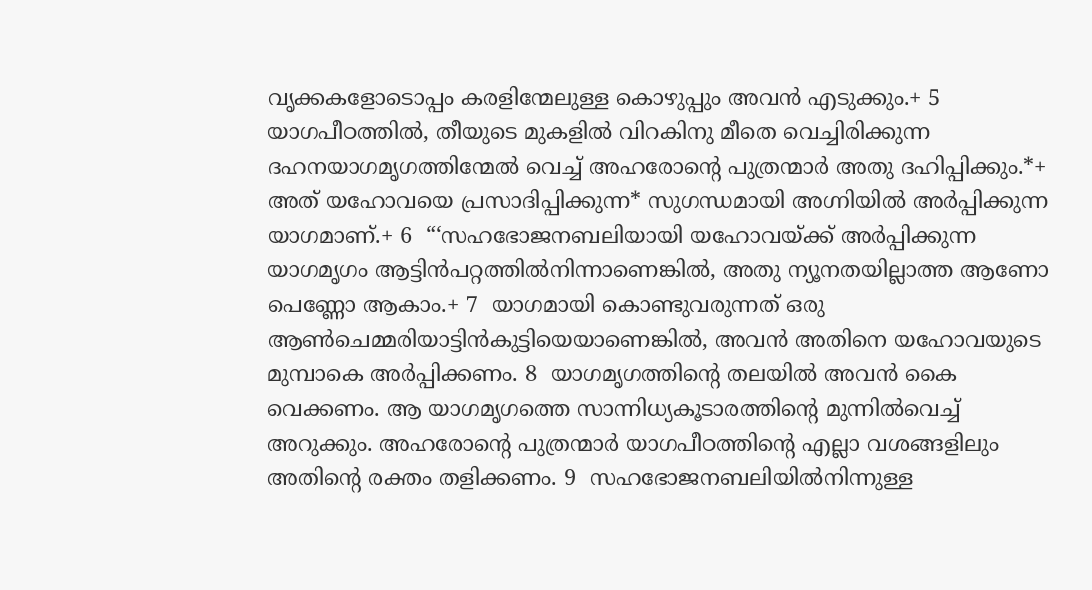വൃക്കകളോടൊപ്പം കരളിന്മേലുള്ള കൊഴുപ്പും അവൻ എടുക്കും.+ 5  യാഗപീഠത്തിൽ, തീയുടെ മുകളിൽ വിറകിനു മീതെ വെച്ചിരിക്കുന്ന ദഹനയാഗമൃഗത്തിന്മേൽ വെച്ച്‌ അഹരോന്റെ പുത്രന്മാർ അതു ദഹിപ്പിക്കും.*+ അത്‌ യഹോവയെ പ്രസാദിപ്പിക്കുന്ന* സുഗന്ധമായി അഗ്നിയിൽ അർപ്പിക്കുന്ന യാഗമാണ്‌.+ 6  “‘സഹഭോജനബലിയായി യഹോവയ്‌ക്ക്‌ അർപ്പിക്കുന്ന യാഗമൃഗം ആട്ടിൻപറ്റത്തിൽനിന്നാണെങ്കിൽ, അതു ന്യൂനതയില്ലാത്ത ആണോ പെണ്ണോ ആകാം.+ 7  യാഗമായി കൊണ്ടുവരുന്നത്‌ ഒരു ആൺചെമ്മരിയാട്ടിൻകുട്ടിയെയാണെങ്കിൽ, അവൻ അതിനെ യഹോവയുടെ മുമ്പാകെ അർപ്പിക്കണം. 8  യാഗമൃഗത്തിന്റെ തലയിൽ അവൻ കൈ വെക്കണം. ആ യാഗമൃഗത്തെ സാന്നിധ്യകൂടാരത്തിന്റെ മുന്നിൽവെച്ച്‌ അറുക്കും. അഹരോന്റെ പുത്രന്മാർ യാഗപീഠത്തിന്റെ എല്ലാ വശങ്ങളിലും അതിന്റെ രക്തം തളിക്കണം. 9  സഹഭോജനബലിയിൽനിന്നുള്ള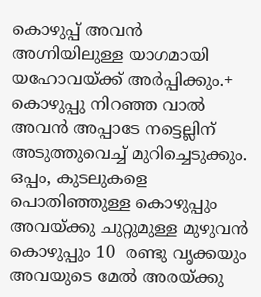കൊഴുപ്പ്‌ അവൻ അഗ്നിയിലുള്ള യാഗമായി യഹോവയ്‌ക്ക്‌ അർപ്പിക്കും.+ കൊഴുപ്പു നിറഞ്ഞ വാൽ അവൻ അപ്പാടേ നട്ടെല്ലിന്‌ അടുത്തുവെച്ച്‌ മുറിച്ചെടുക്കും. ഒപ്പം, കുടലുകളെ പൊതിഞ്ഞുള്ള കൊഴുപ്പും അവയ്‌ക്കു ചുറ്റുമുള്ള മുഴുവൻ കൊഴുപ്പും 10  രണ്ടു വൃക്കയും അവയുടെ മേൽ അരയ്‌ക്കു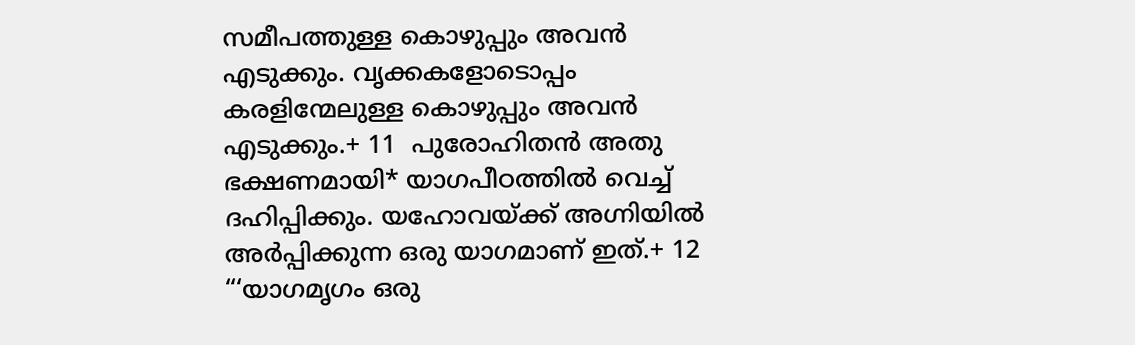സമീപത്തുള്ള കൊഴുപ്പും അവൻ എടുക്കും. വൃക്കകളോടൊപ്പം കരളിന്മേലുള്ള കൊഴുപ്പും അവൻ എടുക്കും.+ 11  പുരോഹിതൻ അതു ഭക്ഷണമായി* യാഗപീഠത്തിൽ വെച്ച്‌ ദഹിപ്പിക്കും. യഹോവയ്‌ക്ക്‌ അഗ്നിയിൽ അർപ്പിക്കുന്ന ഒരു യാഗമാണ്‌ ഇത്‌.+ 12  “‘യാഗമൃഗം ഒരു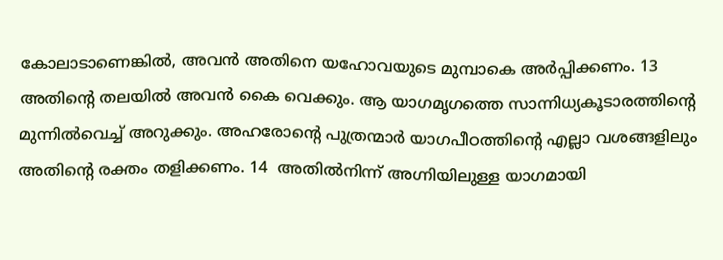കോലാടാണെങ്കിൽ, അവൻ അതിനെ യഹോവയുടെ മുമ്പാകെ അർപ്പിക്കണം. 13  അതിന്റെ തലയിൽ അവൻ കൈ വെക്കും. ആ യാഗമൃഗത്തെ സാന്നിധ്യകൂടാരത്തിന്റെ മുന്നിൽവെച്ച്‌ അറുക്കും. അഹരോന്റെ പുത്രന്മാർ യാഗപീഠത്തിന്റെ എല്ലാ വശങ്ങളിലും അതിന്റെ രക്തം തളിക്കണം. 14  അതിൽനിന്ന്‌ അഗ്നിയിലുള്ള യാഗമായി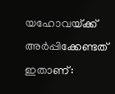യഹോവയ്‌ക്ക്‌ അർപ്പിക്കേണ്ടത്‌ ഇതാണ്‌: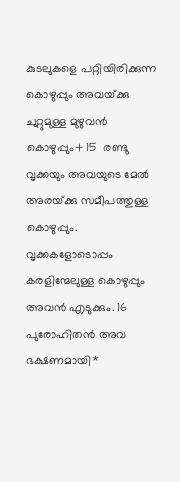കുടലുകളെ പറ്റിയിരിക്കുന്ന കൊഴുപ്പും അവയ്‌ക്കു ചുറ്റുമുള്ള മുഴുവൻ കൊഴുപ്പും+ 15  രണ്ടു വൃക്കയും അവയുടെ മേൽ അരയ്‌ക്കു സമീപത്തുള്ള കൊഴുപ്പും. വൃക്കകളോടൊപ്പം കരളിന്മേലുള്ള കൊഴുപ്പും അവൻ എടുക്കും. 16  പുരോഹിതൻ അവ ഭക്ഷണമായി*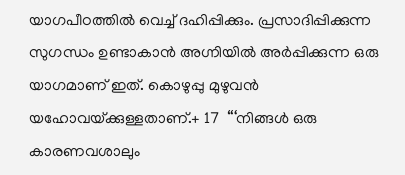യാഗപീഠത്തിൽ വെച്ച്‌ ദഹിപ്പിക്കും. പ്രസാദിപ്പിക്കുന്ന സുഗന്ധം ഉണ്ടാകാൻ അഗ്നിയിൽ അർപ്പിക്കുന്ന ഒരു യാഗമാണ്‌ ഇത്‌. കൊഴുപ്പു മുഴുവൻ യഹോവയ്‌ക്കുള്ളതാണ്‌.+ 17  “‘നിങ്ങൾ ഒരു കാരണവശാലും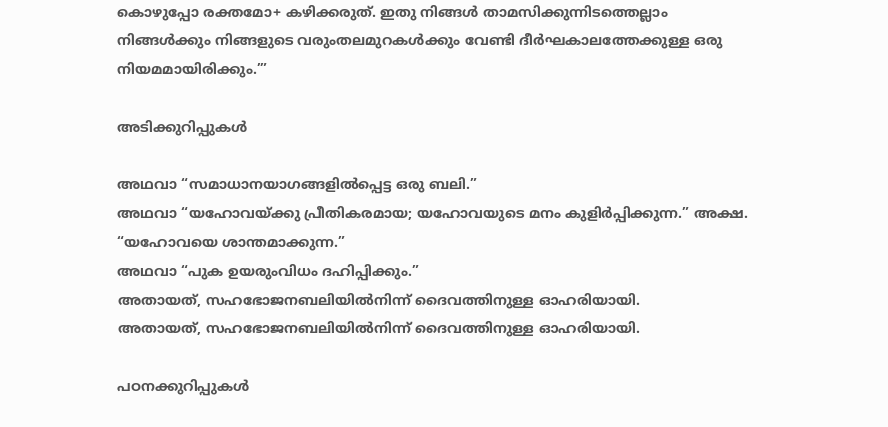കൊഴുപ്പോ രക്തമോ+ കഴിക്കരുത്‌. ഇതു നിങ്ങൾ താമസിക്കുന്നിടത്തെല്ലാം നിങ്ങൾക്കും നിങ്ങളുടെ വരുംതലമുറകൾക്കും വേണ്ടി ദീർഘകാലത്തേക്കുള്ള ഒരു നിയമമായിരിക്കും.’”

അടിക്കുറിപ്പുകള്‍

അഥവാ “സമാധാനയാഗങ്ങളിൽപ്പെട്ട ഒരു ബലി.”
അഥവാ “യഹോവയ്‌ക്കു പ്രീതികരമായ; യഹോവയുടെ മനം കുളിർപ്പിക്കുന്ന.” അക്ഷ. “യഹോവയെ ശാന്തമാക്കുന്ന.”
അഥവാ “പുക ഉയരുംവിധം ദഹിപ്പിക്കും.”
അതായത്‌, സഹഭോജനബലിയിൽനിന്ന്‌ ദൈവത്തിനുള്ള ഓഹരിയായി.
അതായത്‌, സഹഭോജനബലിയിൽനിന്ന്‌ ദൈവത്തിനുള്ള ഓഹരിയായി.

പഠനക്കുറിപ്പുകൾ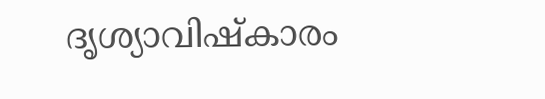ദൃശ്യാവിഷ്കാരം